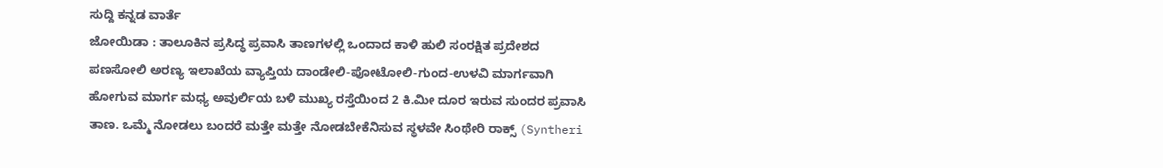ಸುದ್ದಿ ಕನ್ನಡ ವಾರ್ತೆ
ಜೋಯಿಡಾ : ತಾಲೂಕಿನ ಪ್ರಸಿದ್ಧ ಪ್ರವಾಸಿ ತಾಣಗಳಲ್ಲಿ ಒಂದಾದ ಕಾಳಿ ಹುಲಿ ಸಂರಕ್ಷಿತ ಪ್ರದೇಶದ ಪಣಸೋಲಿ ಅರಣ್ಯ ಇಲಾಖೆಯ ವ್ಯಾಪ್ತಿಯ ದಾಂಡೇಲಿ-ಪೋಟೋಲಿ-ಗುಂದ-ಉಳವಿ ಮಾರ್ಗವಾಗಿ ಹೋಗುವ ಮಾರ್ಗ ಮಧ್ಯ ಅವುರ್ಲಿಯ ಬಳಿ ಮುಖ್ಯ ರಸ್ತೆಯಿಂದ 2 ಕಿ.ಮೀ ದೂರ ಇರುವ ಸುಂದರ ಪ್ರವಾಸಿ ತಾಣ. ಒಮ್ಮೆ ನೋಡಲು ಬಂದರೆ ಮತ್ತೇ ಮತ್ತೇ ನೋಡಬೇಕೆನಿಸುವ ಸ್ಥಳವೇ ಸಿಂಥೇರಿ ರಾಕ್ಸ್ (Syntheri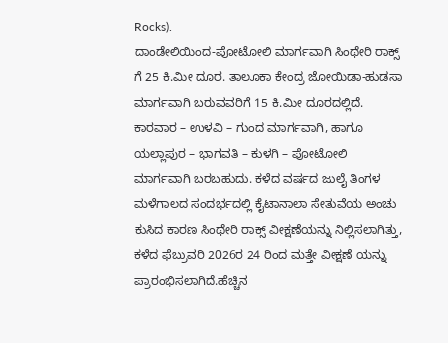Rocks).
ದಾಂಡೇಲಿಯಿಂದ-ಪೋಟೋಲಿ ಮಾರ್ಗವಾಗಿ ಸಿಂಥೇರಿ ರಾಕ್ಸ್ ಗೆ 25 ಕಿ.ಮೀ ದೂರ. ತಾಲೂಕಾ ಕೇಂದ್ರ ಜೋಯಿಡಾ-ಹುಡಸಾ ಮಾರ್ಗವಾಗಿ ಬರುವವರಿಗೆ 15 ಕಿ.ಮೀ ದೂರದಲ್ಲಿದೆ.
ಕಾರವಾರ – ಉಳವಿ – ಗುಂದ ಮಾರ್ಗವಾಗಿ, ಹಾಗೂ ಯಲ್ಲಾಪುರ – ಭಾಗವತಿ – ಕುಳಗಿ – ಪೋಟೋಲಿ ಮಾರ್ಗವಾಗಿ ಬರಬಹುದು. ಕಳೆದ ವರ್ಷದ ಜುಲೈ ತಿಂಗಳ ಮಳೆಗಾಲದ ಸಂದರ್ಭದಲ್ಲಿ ಕೈಟಾನಾಲಾ ಸೇತುವೆಯ ಅಂಚು ಕುಸಿದ ಕಾರಣ ಸಿಂಥೇರಿ ರಾಕ್ಸ್ ವೀಕ್ಷಣೆಯನ್ನು ನಿಲ್ಲಿಸಲಾಗಿತ್ತು, ಕಳೆದ ಫೆಬ್ರುವರಿ 2026ರ 24 ರಿಂದ ಮತ್ತೇ ವೀಕ್ಷಣೆ ಯನ್ನು ಪ್ರಾರಂಭಿಸಲಾಗಿದೆ.ಹೆಚ್ಚಿನ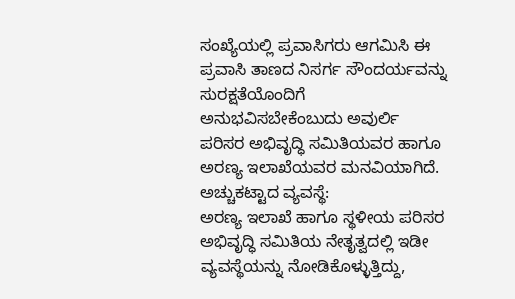ಸಂಖ್ಯೆಯಲ್ಲಿ ಪ್ರವಾಸಿಗರು ಆಗಮಿಸಿ ಈ ಪ್ರವಾಸಿ ತಾಣದ ನಿಸರ್ಗ ಸೌಂದರ್ಯವನ್ನು ಸುರಕ್ಷತೆಯೊಂದಿಗೆ ಅನುಭವಿಸಬೇಕೆಂಬುದು ಅವುರ್ಲಿ ಪರಿಸರ ಅಭಿವೃದ್ಧಿ ಸಮಿತಿಯವರ ಹಾಗೂ ಅರಣ್ಯ ಇಲಾಖೆಯವರ ಮನವಿಯಾಗಿದೆ.
ಅಚ್ಚುಕಟ್ಟಾದ ವ್ಯವಸ್ಥೆ:
ಅರಣ್ಯ ಇಲಾಖೆ ಹಾಗೂ ಸ್ಥಳೀಯ ಪರಿಸರ ಅಭಿವೃದ್ಧಿ ಸಮಿತಿಯ ನೇತೃತ್ವದಲ್ಲಿ ಇಡೀ ವ್ಯವಸ್ಥೆಯನ್ನು ನೋಡಿಕೊಳ್ಳುತ್ತಿದ್ದು,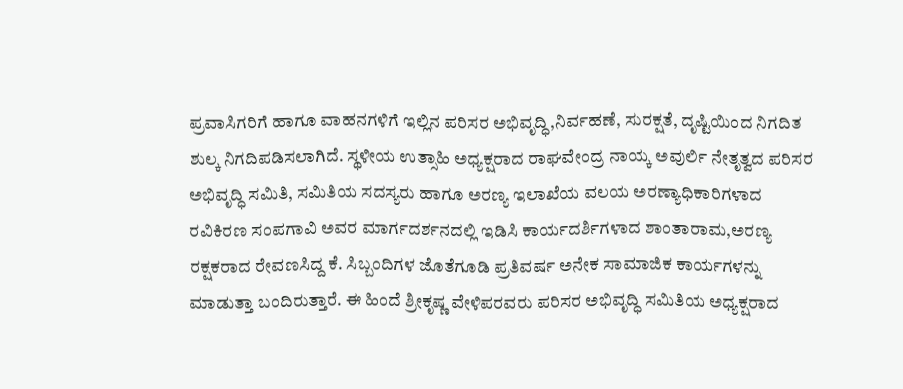ಪ್ರವಾಸಿಗರಿಗೆ ಹಾಗೂ ವಾಹನಗಳಿಗೆ ಇಲ್ಲಿನ ಪರಿಸರ ಅಭಿವೃದ್ಧಿ,ನಿರ್ವಹಣೆ, ಸುರಕ್ಷತೆ, ದೃಷ್ಟಿಯಿಂದ ನಿಗದಿತ ಶುಲ್ಕ ನಿಗದಿಪಡಿಸಲಾಗಿದೆ. ಸ್ಥಳೀಯ ಉತ್ಸಾಹಿ ಅಧ್ಯಕ್ಷರಾದ ರಾಘವೇಂದ್ರ ನಾಯ್ಕ ಅವುರ್ಲಿ ನೇತೃತ್ವದ ಪರಿಸರ ಅಭಿವೃದ್ಧಿ ಸಮಿತಿ, ಸಮಿತಿಯ ಸದಸ್ಯರು ಹಾಗೂ ಅರಣ್ಯ ಇಲಾಖೆಯ ವಲಯ ಅರಣ್ಯಾಧಿಕಾರಿಗಳಾದ ರವಿಕಿರಣ ಸಂಪಗಾವಿ ಅವರ ಮಾರ್ಗದರ್ಶನದಲ್ಲಿ ಇಡಿಸಿ ಕಾರ್ಯದರ್ಶಿಗಳಾದ ಶಾಂತಾರಾಮ,ಅರಣ್ಯ ರಕ್ಷಕರಾದ ರೇವಣಸಿದ್ದ ಕೆ. ಸಿಬ್ಬಂದಿಗಳ ಜೊತೆಗೂಡಿ ಪ್ರತಿವರ್ಷ ಅನೇಕ ಸಾಮಾಜಿಕ ಕಾರ್ಯಗಳನ್ನು ಮಾಡುತ್ತಾ ಬಂದಿರುತ್ತಾರೆ. ಈ ಹಿಂದೆ ಶ್ರೀಕೃಷ್ಣ ವೇಳಿಪರವರು ಪರಿಸರ ಅಭಿವೃದ್ಧಿ ಸಮಿತಿಯ ಅಧ್ಯಕ್ಷರಾದ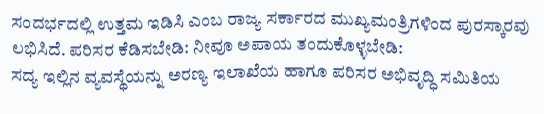ಸಂದರ್ಭದಲ್ಲಿ ಉತ್ತಮ ಇಡಿಸಿ ಎಂಬ ರಾಜ್ಯ ಸರ್ಕಾರದ ಮುಖ್ಯಮಂತ್ರಿಗಳಿಂದ ಪುರಸ್ಕಾರವು ಲಭಿಸಿದೆ. ಪರಿಸರ ಕೆಡಿಸಬೇಡಿ: ನೀವೂ ಅಪಾಯ ತಂದುಕೊಳ್ಳಬೇಡಿ:
ಸದ್ಯ ಇಲ್ಲಿನ ವ್ಯವಸ್ಥೆಯನ್ನು ಅರಣ್ಯ ಇಲಾಖೆಯ ಹಾಗೂ ಪರಿಸರ ಅಭಿವೃದ್ಧಿ ಸಮಿತಿಯ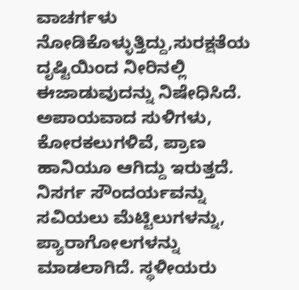ವಾಚರ್ಗಳು ನೋಡಿಕೊಳ್ಳುತ್ತಿದ್ದು,ಸುರಕ್ಷತೆಯ ದೃಷ್ಟಿಯಿಂದ ನೀರಿನಲ್ಲಿ ಈಜಾಡುವುದನ್ನು ನಿಷೇಧಿಸಿದೆ. ಅಪಾಯವಾದ ಸುಳಿಗಳು, ಕೋರಕಲುಗಳಿವೆ, ಪ್ರಾಣ ಹಾನಿಯೂ ಆಗಿದ್ದು ಇರುತ್ತದೆ. ನಿಸರ್ಗ ಸೌಂದರ್ಯವನ್ನು ಸವಿಯಲು ಮೆಟ್ಟಿಲುಗಳನ್ನು, ಪ್ಯಾರಾಗೋಲಗಳನ್ನು ಮಾಡಲಾಗಿದೆ. ಸ್ಥಳೀಯರು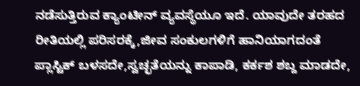ನಡೆಸುತ್ತಿರುವ ಕ್ಯಾಂಟೀನ್ ವ್ಯವಸ್ಥೆಯೂ ಇದೆ. ಯಾವುದೇ ತರಹದ ರೀತಿಯಲ್ಲಿ ಪರಿಸರಕ್ಕೆ,ಜೀವ ಸಂಕುಲಗಳಿಗೆ ಹಾನಿಯಾಗದಂತೆ ಪ್ಲಾಸ್ಟಿಕ್ ಬಳಸದೇ,ಸ್ವಚ್ಛತೆಯನ್ನು ಕಾಪಾಡಿ, ಕರ್ಕಶ ಶಬ್ದ ಮಾಡದೇ,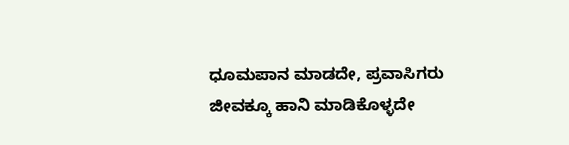ಧೂಮಪಾನ ಮಾಡದೇ, ಪ್ರವಾಸಿಗರು ಜೀವಕ್ಕೂ ಹಾನಿ ಮಾಡಿಕೊಳ್ಳದೇ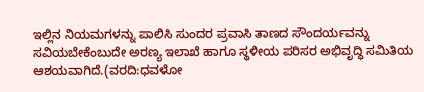ಇಲ್ಲಿನ ನಿಯಮಗಳನ್ನು ಪಾಲಿಸಿ ಸುಂದರ ಪ್ರವಾಸಿ ತಾಣದ ಸೌಂದರ್ಯವನ್ನು ಸವಿಯಬೇಕೆಂಬುದೇ ಅರಣ್ಯ ಇಲಾಖೆ ಹಾಗೂ ಸ್ಥಳೀಯ ಪರಿಸರ ಅಭಿವೃದ್ಧಿ ಸಮಿತಿಯ ಆಶಯವಾಗಿದೆ.(ವರದಿ:ಧವಳೋ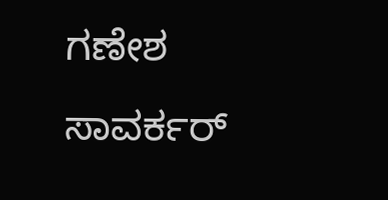ಗಣೇಶ ಸಾವರ್ಕರ್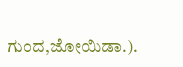ಗುಂದ,ಜೋಯಿಡಾ.).